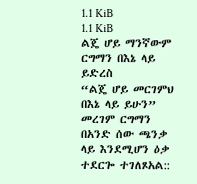1.1 KiB
1.1 KiB
ልጄ ሆይ ማንኛውም ርግማን በእኔ ላይ ይድረስ
“ልጄ ሆይ መርገምህ በእኔ ላይ ይሁን” መረገም ርግማን በአንድ ሰው ጫንቃ ላይ እንደሚሆን ዕቃ ተደርጐ ተገለጾአል::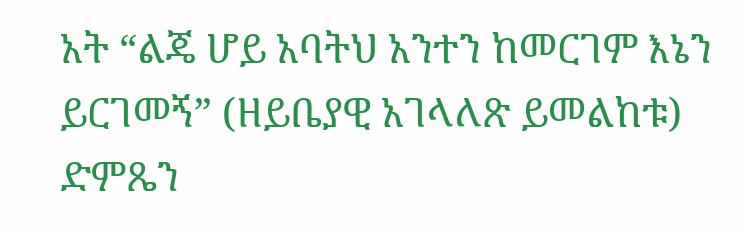አት “ልጄ ሆይ አባትህ አንተን ከመርገም እኔን ይርገመኝ” (ዘይቤያዊ አገላለጽ ይመልከቱ)
ድምጼን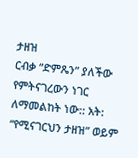ታዘዝ
ርብቃ “ድምጼን” ያለችው የምትናገረውን ነገር ለማመልከት ነው:: አት: “የሚናገርህን ታዘዝ” ወይም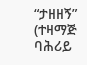“ታዘዘኝ” (ተዛማጅ ባሕሪይ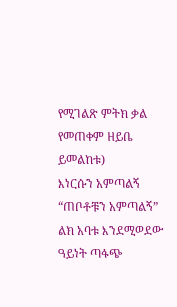የሚገልጽ ምትክ ቃል የመጠቀም ዘይቤ ይመልከቱ)
እነርሱን አምጣልኝ
“ጠቦቶቹን አምጣልኝ”
ልክ አባቱ እንደሚወደው ዓይነት ጣፋጭ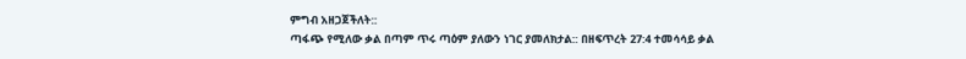ምግብ አዘጋጀችለት::
ጣፋጭ የሚለው ቃል በጣም ጥሩ ጣዕም ያለውን ነገር ያመለክታል:: በዘፍጥረት 27:4 ተመሳሳይ ቃል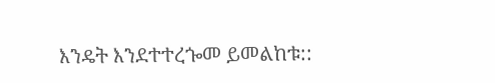እንዴት እንደተተረጐመ ይመልከቱ::